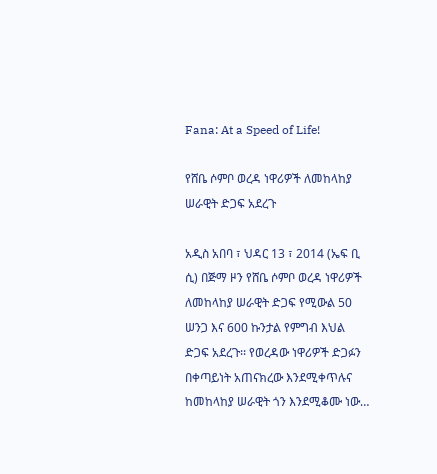Fana: At a Speed of Life!

የሸቤ ሶምቦ ወረዳ ነዋሪዎች ለመከላከያ ሠራዊት ድጋፍ አደረጉ

አዲስ አበባ ፣ ህዳር 13 ፣ 2014 (ኤፍ ቢ ሲ) በጅማ ዞን የሸቤ ሶምቦ ወረዳ ነዋሪዎች ለመከላከያ ሠራዊት ድጋፍ የሚውል 50 ሠንጋ እና 600 ኩንታል የምግብ እህል ድጋፍ አደረጉ፡፡ የወረዳው ነዋሪዎች ድጋፉን በቀጣይነት አጠናክረው እንደሚቀጥሉና ከመከላከያ ሠራዊት ጎን እንደሚቆሙ ነው…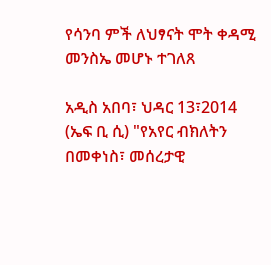የሳንባ ምች ለህፃናት ሞት ቀዳሚ መንስኤ መሆኑ ተገለጸ

አዲስ አበባ፣ ህዳር 13፣2014 (ኤፍ ቢ ሲ) "የአየር ብክለትን በመቀነስ፣ መሰረታዊ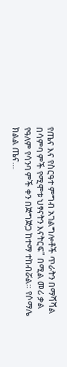የጤና እና የስርዓተ ምግብ አገልግሎቶች ጥራትን በማሻሻል በሳምባ ምች የሚሞቱ ህፃናትን እናትርፍ" በሚል መሪ ቃል የዓለም የሳንባ ምች ቀን በጅግጅጋ ከተማ ተከብሯል። የሶማሌ ክልል ጤና…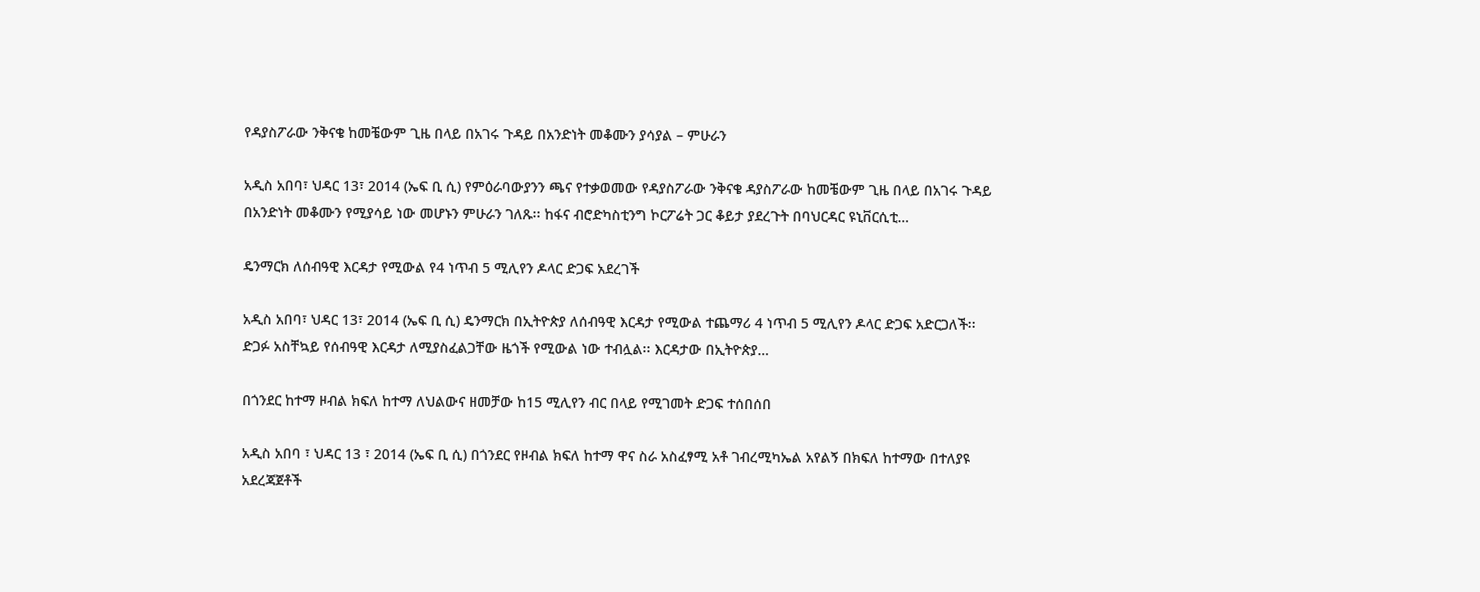የዳያስፖራው ንቅናቄ ከመቼውም ጊዜ በላይ በአገሩ ጉዳይ በአንድነት መቆሙን ያሳያል – ምሁራን

አዲስ አበባ፣ ህዳር 13፣ 2014 (ኤፍ ቢ ሲ) የምዕራባውያንን ጫና የተቃወመው የዳያስፖራው ንቅናቄ ዳያስፖራው ከመቼውም ጊዜ በላይ በአገሩ ጉዳይ በአንድነት መቆሙን የሚያሳይ ነው መሆኑን ምሁራን ገለጹ፡፡ ከፋና ብሮድካስቲንግ ኮርፖሬት ጋር ቆይታ ያደረጉት በባህርዳር ዩኒቨርሲቲ…

ዴንማርክ ለሰብዓዊ እርዳታ የሚውል የ4 ነጥብ 5 ሚሊየን ዶላር ድጋፍ አደረገች

አዲስ አበባ፣ ህዳር 13፣ 2014 (ኤፍ ቢ ሲ) ዴንማርክ በኢትዮጵያ ለሰብዓዊ እርዳታ የሚውል ተጨማሪ 4 ነጥብ 5 ሚሊየን ዶላር ድጋፍ አድርጋለች፡፡ ድጋፉ አስቸኳይ የሰብዓዊ እርዳታ ለሚያስፈልጋቸው ዜጎች የሚውል ነው ተብሏል፡፡ እርዳታው በኢትዮጵያ…

በጎንደር ከተማ ዞብል ክፍለ ከተማ ለህልውና ዘመቻው ከ15 ሚሊየን ብር በላይ የሚገመት ድጋፍ ተሰበሰበ

አዲስ አበባ ፣ ህዳር 13 ፣ 2014 (ኤፍ ቢ ሲ) በጎንደር የዞብል ክፍለ ከተማ ዋና ስራ አስፈፃሚ አቶ ገብረሚካኤል አየልኝ በክፍለ ከተማው በተለያዩ አደረጃጀቶች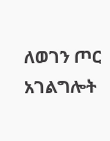ለወገን ጦር አገልግሎት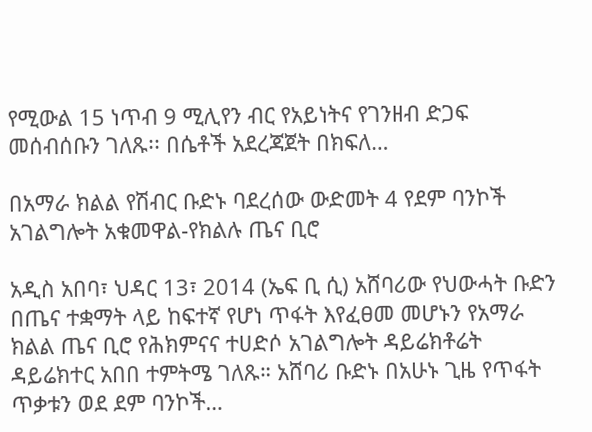የሚውል 15 ነጥብ 9 ሚሊየን ብር የአይነትና የገንዘብ ድጋፍ መሰብሰቡን ገለጹ፡፡ በሴቶች አደረጃጀት በክፍለ…

በአማራ ክልል የሽብር ቡድኑ ባደረሰው ውድመት 4 የደም ባንኮች አገልግሎት አቁመዋል-የክልሉ ጤና ቢሮ

አዲስ አበባ፣ ህዳር 13፣ 2014 (ኤፍ ቢ ሲ) አሸባሪው የህውሓት ቡድን በጤና ተቋማት ላይ ከፍተኛ የሆነ ጥፋት እየፈፀመ መሆኑን የአማራ ክልል ጤና ቢሮ የሕክምናና ተሀድሶ አገልግሎት ዳይሬክቶሬት ዳይሬክተር አበበ ተምትሜ ገለጹ። አሸባሪ ቡድኑ በአሁኑ ጊዜ የጥፋት ጥቃቱን ወደ ደም ባንኮች…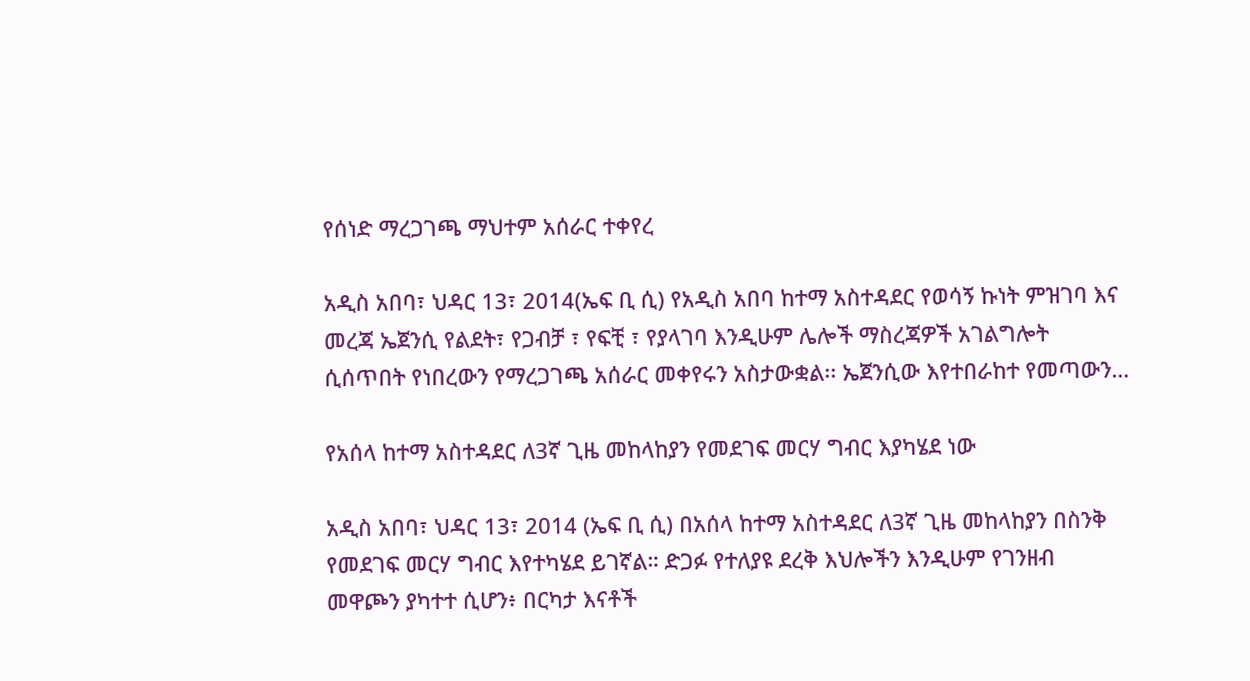የሰነድ ማረጋገጫ ማህተም አሰራር ተቀየረ

አዲስ አበባ፣ ህዳር 13፣ 2014(ኤፍ ቢ ሲ) የአዲስ አበባ ከተማ አስተዳደር የወሳኝ ኩነት ምዝገባ እና መረጃ ኤጀንሲ የልደት፣ የጋብቻ ፣ የፍቺ ፣ የያላገባ እንዲሁም ሌሎች ማስረጃዎች አገልግሎት ሲሰጥበት የነበረውን የማረጋገጫ አሰራር መቀየሩን አስታውቋል፡፡ ኤጀንሲው እየተበራከተ የመጣውን…

የአሰላ ከተማ አስተዳደር ለ3ኛ ጊዜ መከላከያን የመደገፍ መርሃ ግብር እያካሄደ ነው

አዲስ አበባ፣ ህዳር 13፣ 2014 (ኤፍ ቢ ሲ) በአሰላ ከተማ አስተዳደር ለ3ኛ ጊዜ መከላከያን በስንቅ የመደገፍ መርሃ ግብር እየተካሄደ ይገኛል። ድጋፉ የተለያዩ ደረቅ እህሎችን እንዲሁም የገንዘብ መዋጮን ያካተተ ሲሆን፥ በርካታ እናቶች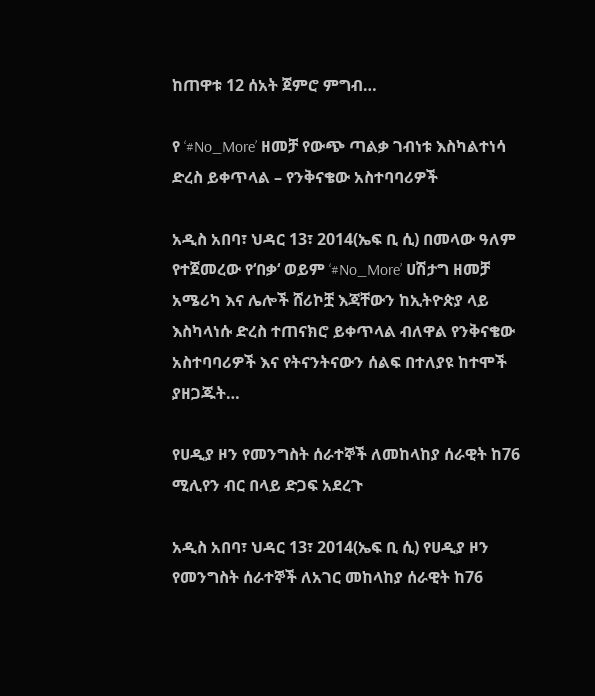ከጠዋቱ 12 ሰአት ጀምሮ ምግብ…

የ ‘#No_More’ ዘመቻ የውጭ ጣልቃ ገብነቱ እስካልተነሳ ድረስ ይቀጥላል – የንቅናቄው አስተባባሪዎች

አዲስ አበባ፣ ህዳር 13፣ 2014(ኤፍ ቢ ሲ) በመላው ዓለም የተጀመረው የ‘በቃ‘ ወይም ‘#No_More’ ሀሽታግ ዘመቻ አሜሪካ እና ሌሎች ሸሪኮቿ እጃቸውን ከኢትዮጵያ ላይ እስካላነሱ ድረስ ተጠናክሮ ይቀጥላል ብለዋል የንቅናቄው አስተባባሪዎች እና የትናንትናውን ሰልፍ በተለያዩ ከተሞች ያዘጋጁት…

የሀዲያ ዞን የመንግስት ሰራተኞች ለመከላከያ ሰራዊት ከ76 ሚሊየን ብር በላይ ድጋፍ አደረጉ

አዲስ አበባ፣ ህዳር 13፣ 2014(ኤፍ ቢ ሲ) የሀዲያ ዞን የመንግስት ሰራተኞች ለአገር መከላከያ ሰራዊት ከ76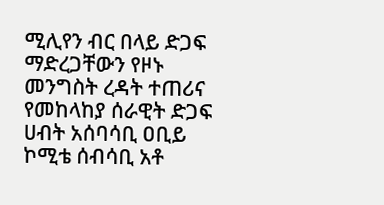ሚሊየን ብር በላይ ድጋፍ ማድረጋቸውን የዞኑ መንግስት ረዳት ተጠሪና የመከላከያ ሰራዊት ድጋፍ ሀብት አሰባሳቢ ዐቢይ ኮሚቴ ሰብሳቢ አቶ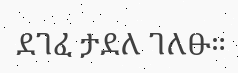ደገፈ ታደለ ገለፁ።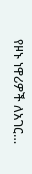የዞኑ ነዋሪዎች ለአገር…